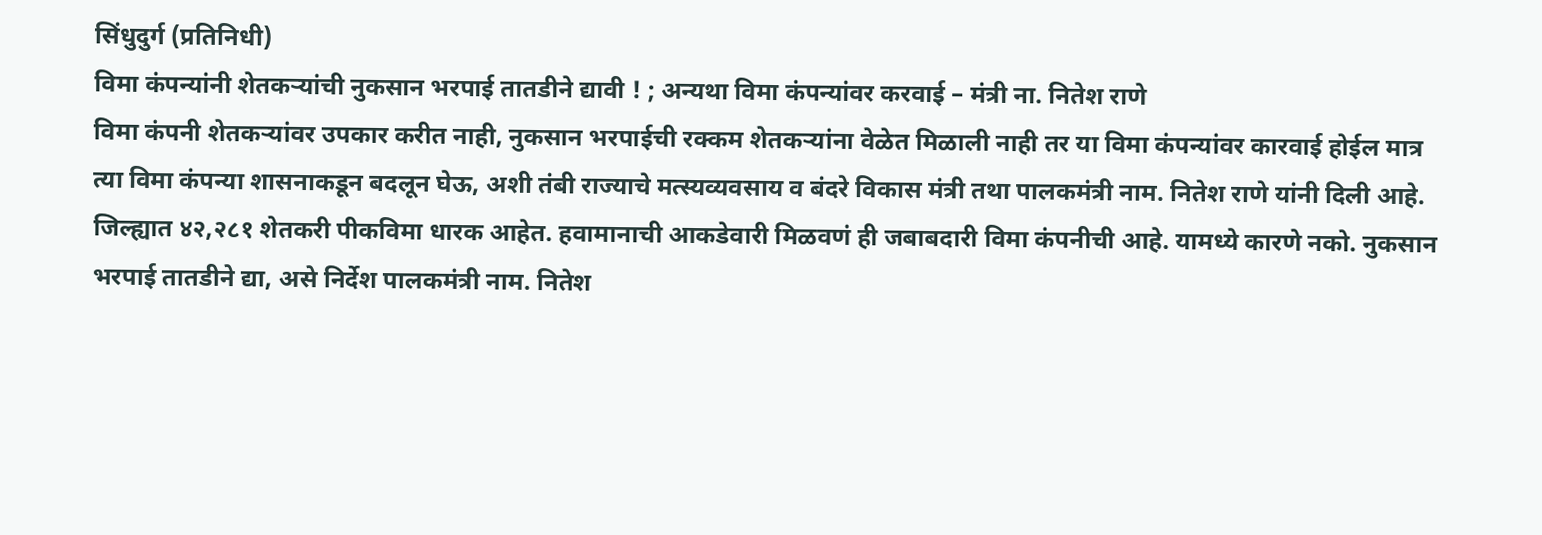सिंधुदुर्ग (प्रतिनिधी)
विमा कंपन्यांनी शेतकऱ्यांची नुकसान भरपाई तातडीने द्यावी ! ; अन्यथा विमा कंपन्यांवर करवाई – मंत्री ना. नितेश राणे
विमा कंपनी शेतकऱ्यांवर उपकार करीत नाही, नुकसान भरपाईची रक्कम शेतकऱ्यांना वेळेत मिळाली नाही तर या विमा कंपन्यांवर कारवाई होईल मात्र त्या विमा कंपन्या शासनाकडून बदलून घेऊ, अशी तंबी राज्याचे मत्स्यव्यवसाय व बंदरे विकास मंत्री तथा पालकमंत्री नाम. नितेश राणे यांनी दिली आहे.
जिल्ह्यात ४२,२८१ शेतकरी पीकविमा धारक आहेत. हवामानाची आकडेवारी मिळवणं ही जबाबदारी विमा कंपनीची आहे. यामध्ये कारणे नको. नुकसान भरपाई तातडीने द्या, असे निर्देश पालकमंत्री नाम. नितेश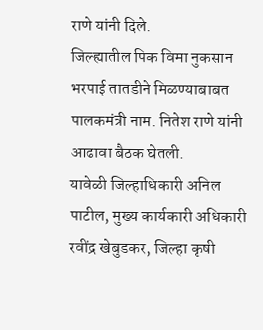राणे यांनी दिले.
जिल्ह्यातील पिक विमा नुकसान भरपाई तातडीने मिळण्याबाबत पालकमंत्री नाम. नितेश राणे यांनी आढावा बैठक घेतली.
यावेळी जिल्हाधिकारी अनिल पाटील, मुख्य कार्यकारी अधिकारी रवींद्र खेबुडकर, जिल्हा कृषी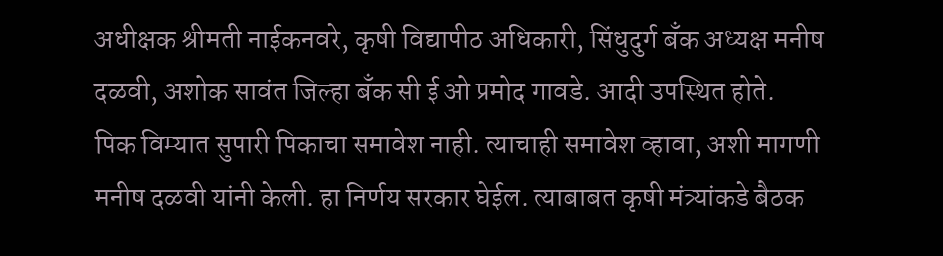अधीक्षक श्रीमती नाईकनवरे, कृषी विद्यापीठ अधिकारी, सिंधुदुर्ग बँक अध्यक्ष मनीष दळवी, अशोक सावंत जिल्हा बँक सी ई ओ प्रमोद गावडे. आदी उपस्थित होते.
पिक विम्यात सुपारी पिकाचा समावेश नाही. त्याचाही समावेश व्हावा, अशी मागणी मनीष दळवी यांनी केली. हा निर्णय सरकार घेईल. त्याबाबत कृषी मंत्र्यांकडे बैठक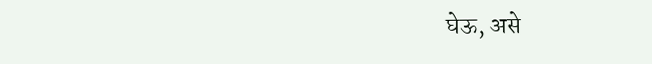घेऊ, असे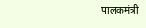पालकमंत्री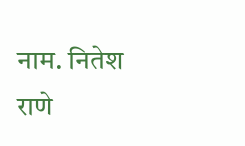नाम. नितेश राणे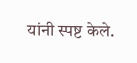यांनी स्पष्ट केले.